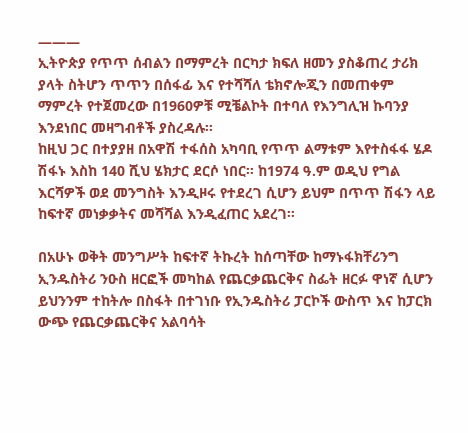———
ኢትዮጵያ የጥጥ ሰብልን በማምረት በርካታ ክፍለ ዘመን ያስቆጠረ ታሪክ ያላት ስትሆን ጥጥን በሰፋፊ እና የተሻሻለ ቴክኖሎጂን በመጠቀም ማምረት የተጀመረው በ1960ዎቹ ሚቼልኮት በተባለ የእንግሊዝ ኩባንያ እንደነበር መዛግብቶች ያስረዳሉ፡፡
ከዚህ ጋር በተያያዘ በአዋሽ ተፋሰስ አካባቢ የጥጥ ልማቱም እየተስፋፋ ሄዶ ሽፋኑ እስከ 140 ሺህ ሄክታር ደርሶ ነበር፡፡ ከ1974 ዓ.ም ወዲህ የግል እርሻዎች ወደ መንግስት እንዲዞሩ የተደረገ ሲሆን ይህም በጥጥ ሽፋን ላይ ከፍተኛ መነቃቃትና መሻሻል እንዲፈጠር አደረገ፡፡

በአሁኑ ወቅት መንግሥት ከፍተኛ ትኩረት ከሰጣቸው ከማኑፋክቸሪንግ ኢንዱስትሪ ንዑስ ዘርፎች መካከል የጨርቃጨርቅና ስፌት ዘርፉ ዋነኛ ሲሆን ይህንንም ተከትሎ በስፋት በተገነቡ የኢንዱስትሪ ፓርኮች ውስጥ እና ከፓርክ ውጭ የጨርቃጨርቅና አልባሳት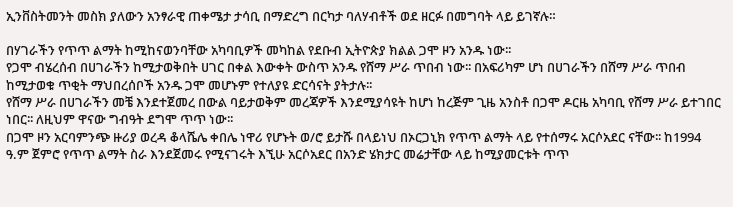ኢንቨስትመንት መስክ ያለውን አንፃራዊ ጠቀሜታ ታሳቢ በማድረግ በርካታ ባለሃብቶች ወደ ዘርፉ በመግባት ላይ ይገኛሉ።

በሃገራችን የጥጥ ልማት ከሚከናወንባቸው አካባቢዎች መካከል የደቡብ ኢትዮጵያ ክልል ጋሞ ዞን አንዱ ነው፡፡
የጋሞ ብሄረሰብ በሀገራችን ከሚታወቅበት ሀገር በቀል እውቀት ውስጥ አንዱ የሸማ ሥራ ጥበብ ነው፡፡ በአፍሪካም ሆነ በሀገራችን በሸማ ሥራ ጥበብ ከሚታወቁ ጥቂት ማህበረሰቦች አንዱ ጋሞ መሆኑም የተለያዩ ድርሳናት ያትታሉ፡፡
የሸማ ሥራ በሀገራችን መቼ እንደተጀመረ በውል ባይታወቅም መረጃዎች እንደሚያሳዩት ከሆነ ከረጅም ጊዜ አንስቶ በጋሞ ዶርዜ አካባቢ የሸማ ሥራ ይተገበር ነበር፡፡ ለዚህም ዋናው ግብዓት ደግሞ ጥጥ ነው፡፡
በጋሞ ዞን አርባምንጭ ዙሪያ ወረዳ ቆላሼሌ ቀበሌ ነዋሪ የሆኑት ወ/ሮ ይታሹ በላይነህ በኦርጋኒክ የጥጥ ልማት ላይ የተሰማሩ አርሶአደር ናቸው፡፡ ከ1994 ዓ.ም ጀምሮ የጥጥ ልማት ስራ እንደጀመሩ የሚናገሩት እኚሁ አርሶአደር በአንድ ሄክታር መሬታቸው ላይ ከሚያመርቱት ጥጥ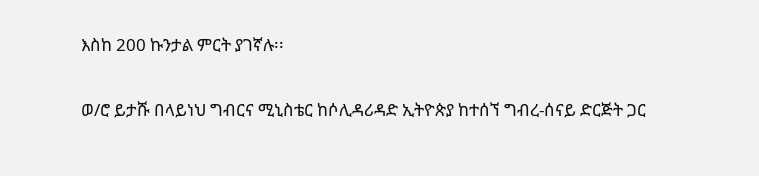እስከ 200 ኩንታል ምርት ያገኛሉ፡፡

ወ/ሮ ይታሹ በላይነህ ግብርና ሚኒስቴር ከሶሊዳሪዳድ ኢትዮጵያ ከተሰኘ ግብረ-ሰናይ ድርጅት ጋር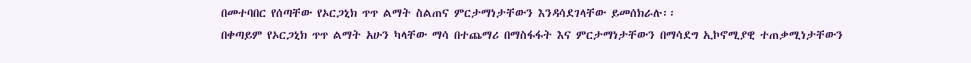በመተባበር የሰጣቸው የኦርጋኒክ ጥጥ ልማት ስልጠና ምርታማነታቸውን እንዳሳደገላቸው ይመሰክራሉ፡፡
በቀጣይም የኦርጋኒክ ጥጥ ልማት አሁን ካላቸው ማሳ በተጨማሪ በማስፋፋት እና ምርታማነታቸውን በማሳደግ ኢኮኖሚያዊ ተጠቃሚነታቸውን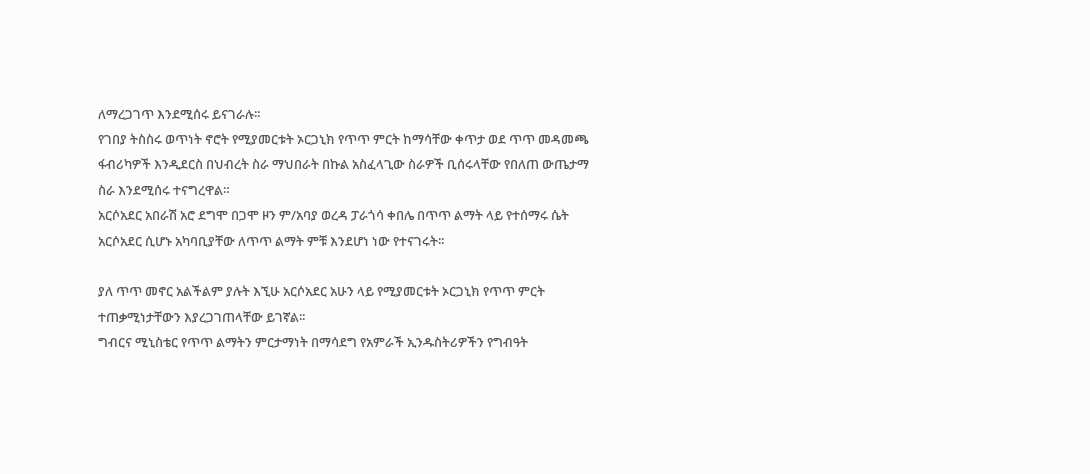ለማረጋገጥ እንደሚሰሩ ይናገራሉ፡፡
የገበያ ትስስሩ ወጥነት ኖሮት የሚያመርቱት ኦርጋኒክ የጥጥ ምርት ከማሳቸው ቀጥታ ወደ ጥጥ መዳመጫ ፋብሪካዎች እንዲደርስ በህብረት ስራ ማህበራት በኩል አስፈላጊው ስራዎች ቢሰሩላቸው የበለጠ ውጤታማ ስራ እንደሚሰሩ ተናግረዋል።
አርሶአደር አበራሽ አሮ ደግሞ በጋሞ ዞን ም/አባያ ወረዳ ፓራጎሳ ቀበሌ በጥጥ ልማት ላይ የተሰማሩ ሴት አርሶአደር ሲሆኑ አካባቢያቸው ለጥጥ ልማት ምቹ እንደሆነ ነው የተናገሩት፡፡

ያለ ጥጥ መኖር አልችልም ያሉት እኚሁ አርሶአደር አሁን ላይ የሚያመርቱት ኦርጋኒክ የጥጥ ምርት ተጠቃሚነታቸውን እያረጋገጠላቸው ይገኛል፡፡
ግብርና ሚኒስቴር የጥጥ ልማትን ምርታማነት በማሳደግ የአምራች ኢንዱስትሪዎችን የግብዓት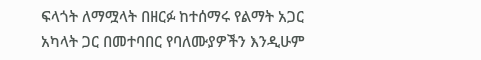ፍላጎት ለማሟላት በዘርፉ ከተሰማሩ የልማት አጋር አካላት ጋር በመተባበር የባለሙያዎችን እንዲሁም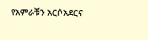የአምራቹን አርሶአደርና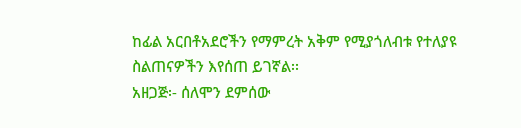ከፊል አርበቶአደሮችን የማምረት አቅም የሚያጎለብቱ የተለያዩ ስልጠናዎችን እየሰጠ ይገኛል፡፡
አዘጋጅ፡- ሰለሞን ደምሰው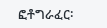ፎቶግራፈር፡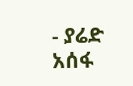- ያሬድ አሰፋ